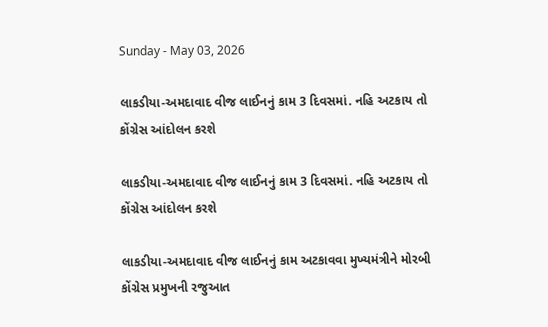Sunday - May 03, 2026

લાકડીયા-અમદાવાદ વીજ લાઈનનું કામ 3 દિવસમાં. નહિ અટકાય તો કોંગ્રેસ આંદોલન કરશે

લાકડીયા-અમદાવાદ વીજ લાઈનનું કામ 3 દિવસમાં. નહિ અટકાય તો કોંગ્રેસ આંદોલન કરશે

લાકડીયા-અમદાવાદ વીજ લાઈનનું કામ અટકાવવા મુખ્યમંત્રીને મોરબી કોંગ્રેસ પ્રમુખની રજુઆત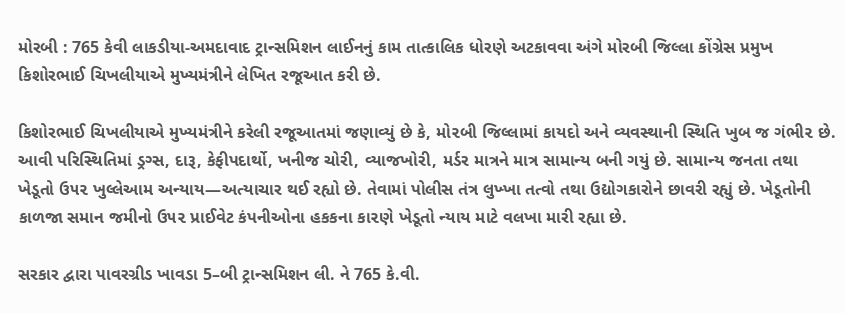મોરબી : 765 કેવી લાકડીયા-અમદાવાદ ટ્રાન્સમિશન લાઈનનું કામ તાત્કાલિક ધોરણે અટકાવવા અંગે મોરબી જિલ્લા કોંગ્રેસ પ્રમુખ કિશોરભાઈ ચિખલીયાએ મુખ્યમંત્રીને લેખિત રજૂઆત કરી છે.

કિશોરભાઈ ચિખલીયાએ મુખ્યમંત્રીને કરેલી રજૂઆતમાં જણાવ્યું છે કે, મો૨બી જિલ્લામાં કાયદો અને વ્યવસ્થાની સ્થિતિ ખુબ જ ગંભી૨ છે. આવી પરિસ્થિતિમાં ડ્રગ્સ, દારૂ, કેફીપદાર્થો, ખનીજ ચોરી, વ્યાજખોરી, મર્ડર માત્રને માત્ર સામાન્ય બની ગયું છે. સામાન્ય જનતા તથા ખેડૂતો ઉ૫૨ ખુલ્લેઆમ અન્યાય—અત્યાચાર થઈ રહ્યો છે. તેવામાં પોલીસ તંત્ર લુખ્ખા તત્વો તથા ઉદ્યોગકારોને છાવરી રહ્યું છે. ખેડૂતોની કાળજા સમાન જમીનો ઉ૫૨ પ્રાઈવેટ કંપનીઓના હકકના કા૨ણે ખેડૂતો ન્યાય માટે વલખા મારી રહ્યા છે.

સરકાર દ્વારા પાવરગ્રીડ ખાવડા 5–બી ટ્રાન્સમિશન લી. ને 765 કે.વી.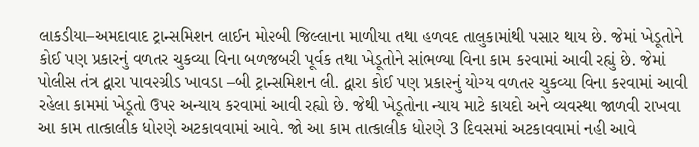લાકડીયા–અમદાવાદ ટ્રાન્સમિશન લાઈન મો૨બી જિલ્લાના માળીયા તથા હળવદ તાલુકામાંથી પસાર થાય છે. જેમાં ખેડૂતોને કોઈ પણ પ્રકારનું વળતર ચુકવ્યા વિના બળજબરી પૂર્વક તથા ખેડૂતોને સાંભળ્યા વિના કામ ક૨વામાં આવી રહ્યું છે. જેમાં પોલીસ તંત્ર દ્વારા પાવ૨ગ્રીડ ખાવડા –બી ટ્રાન્સમિશન લી. દ્વારા કોઈ પણ પ્રકા૨નું યોગ્ય વળત૨ ચુકવ્યા વિના ક૨વામાં આવી રહેલા કામમાં ખેડૂતો ઉપ૨ અન્યાય કરવામાં આવી રહ્યો છે. જેથી ખેડૂતોના ન્યાય માટે કાયદો અને વ્યવસ્થા જાળવી રાખવા આ કામ તાત્કાલીક ધો૨ણે અટકાવવામાં આવે. જો આ કામ તાત્કાલીક ધો૨ણે 3 દિવસમાં અટકાવવામાં નહી આવે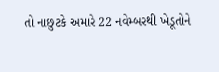તો નાછુટકે અમારે 22 નવેમ્બરથી ખેડૂતોને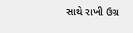સાથે રાખી ઉગ્ર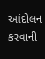આંદોલન કરવાની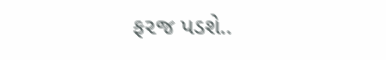ફ૨જ પડશે..